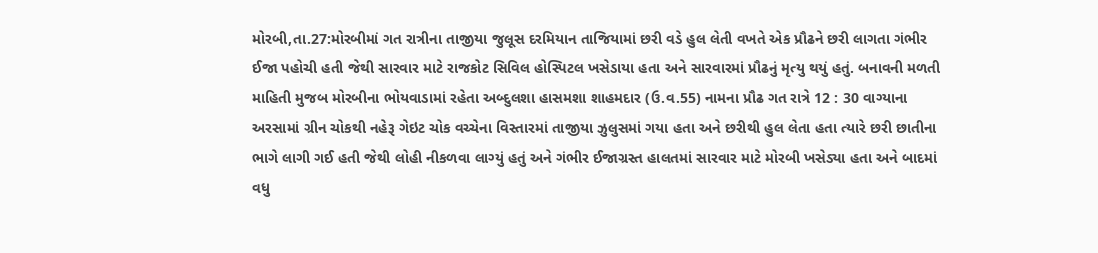મોરબી,તા.27:મોરબીમાં ગત રાત્રીના તાજીયા જુલૂસ દરમિયાન તાજિયામાં છરી વડે હુલ લેતી વખતે એક પ્રૌઢને છરી લાગતા ગંભીર ઈજા પહોચી હતી જેથી સારવાર માટે રાજકોટ સિવિલ હોસ્પિટલ ખસેડાયા હતા અને સારવારમાં પ્રૌઢનું મૃત્યુ થયું હતું. બનાવની મળતી માહિતી મુજબ મોરબીના ભોયવાડામાં રહેતા અબ્દુલશા હાસમશા શાહમદાર (ઉ.વ.55) નામના પ્રૌઢ ગત રાત્રે 12 : 30 વાગ્યાના અરસામાં ગ્રીન ચોકથી નહેરૂ ગેઇટ ચોક વચ્ચેના વિસ્તારમાં તાજીયા ઝુલુસમાં ગયા હતા અને છરીથી હુલ લેતા હતા ત્યારે છરી છાતીના ભાગે લાગી ગઈ હતી જેથી લોહી નીકળવા લાગ્યું હતું અને ગંભીર ઈજાગ્રસ્ત હાલતમાં સારવાર માટે મોરબી ખસેડ્યા હતા અને બાદમાં વધુ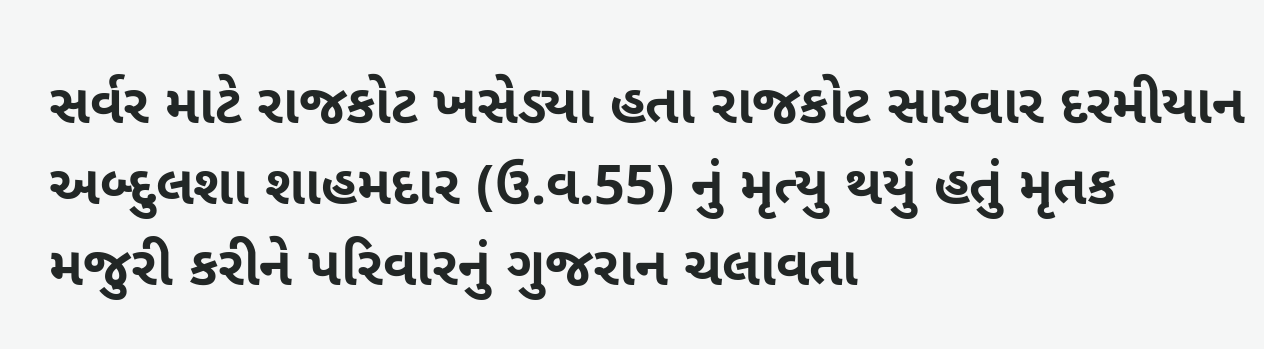સર્વર માટે રાજકોટ ખસેડ્યા હતા રાજકોટ સારવાર દરમીયાન અબ્દુલશા શાહમદાર (ઉ.વ.55) નું મૃત્યુ થયું હતું મૃતક મજુરી કરીને પરિવારનું ગુજરાન ચલાવતા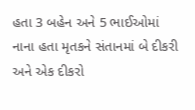હતા 3 બહેન અને 5 ભાઈઓમાં નાના હતા મૃતકને સંતાનમાં બે દીકરી અને એક દીકરો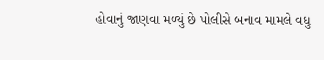હોવાનું જાણવા મળ્યું છે પોલીસે બનાવ મામલે વધુ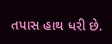તપાસ હાથ ધરી છે.